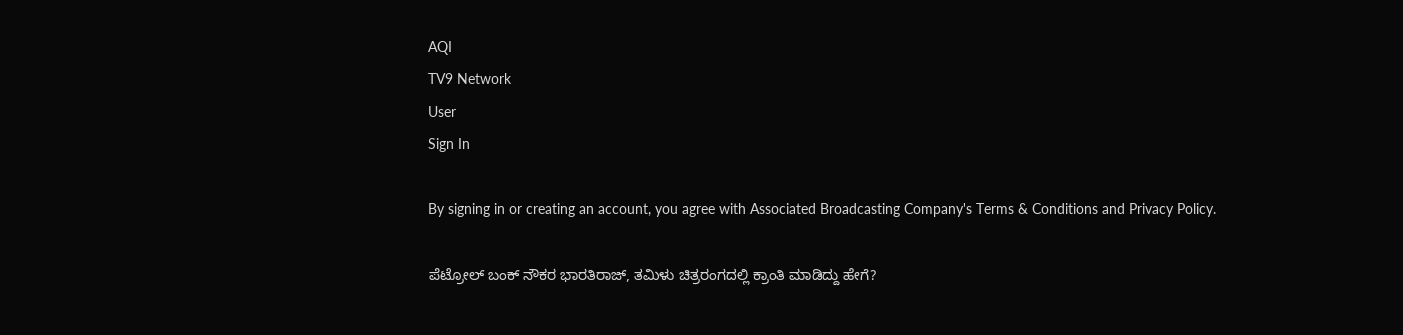AQI
TV9 Network
User
Sign In

By signing in or creating an account, you agree with Associated Broadcasting Company's Terms & Conditions and Privacy Policy.

ಪೆಟ್ರೋಲ್ ಬಂಕ್ ನೌಕರ ಭಾರತಿರಾಜ್, ತಮಿಳು ಚಿತ್ರರಂಗದಲ್ಲಿ ಕ್ರಾಂತಿ ಮಾಡಿದ್ದು ಹೇಗೆ?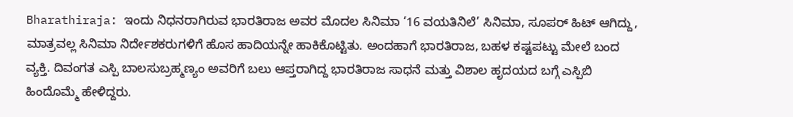Bharathiraja: ಇಂದು ನಿಧನರಾಗಿರುವ ಭಾರತಿರಾಜ ಅವರ ಮೊದಲ ಸಿನಿಮಾ ‘16 ವಯತಿನಿಲೆ’ ಸಿನಿಮಾ, ಸೂಪರ್ ಹಿಟ್ ಆಗಿದ್ದು, ಮಾತ್ರವಲ್ಲ ಸಿನಿಮಾ ನಿರ್ದೇಶಕರುಗಳಿಗೆ ಹೊಸ ಹಾದಿಯನ್ನೇ ಹಾಕಿಕೊಟ್ಟಿತು. ಅಂದಹಾಗೆ ಭಾರತಿರಾಜ, ಬಹಳ ಕಷ್ಟಪಟ್ಟು ಮೇಲೆ ಬಂದ ವ್ಯಕ್ತಿ. ದಿವಂಗತ ಎಸ್ಪಿ ಬಾಲಸುಬ್ರಹ್ಮಣ್ಯಂ ಅವರಿಗೆ ಬಲು ಆಪ್ತರಾಗಿದ್ದ ಭಾರತಿರಾಜ ಸಾಧನೆ ಮತ್ತು ವಿಶಾಲ ಹೃದಯದ ಬಗ್ಗೆ ಎಸ್ಪಿಬಿ ಹಿಂದೊಮ್ಮೆ ಹೇಳಿದ್ದರು.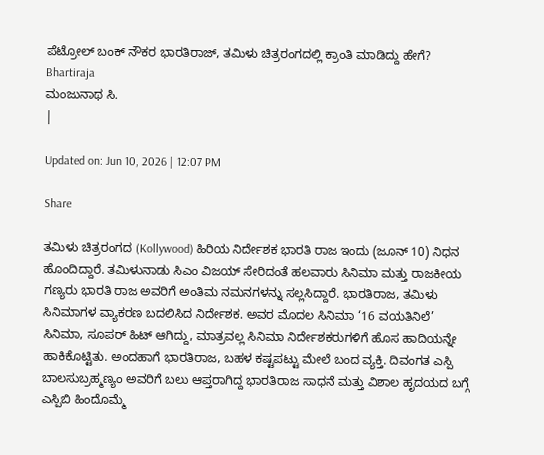ಪೆಟ್ರೋಲ್ ಬಂಕ್ ನೌಕರ ಭಾರತಿರಾಜ್, ತಮಿಳು ಚಿತ್ರರಂಗದಲ್ಲಿ ಕ್ರಾಂತಿ ಮಾಡಿದ್ದು ಹೇಗೆ?
Bhartiraja
ಮಂಜುನಾಥ ಸಿ.
|

Updated on: Jun 10, 2026 | 12:07 PM

Share

ತಮಿಳು ಚಿತ್ರರಂಗದ (Kollywood) ಹಿರಿಯ ನಿರ್ದೇಶಕ ಭಾರತಿ ರಾಜ ಇಂದು (ಜೂನ್ 10) ನಿಧನ ಹೊಂದಿದ್ದಾರೆ. ತಮಿಳುನಾಡು ಸಿಎಂ ವಿಜಯ್ ಸೇರಿದಂತೆ ಹಲವಾರು ಸಿನಿಮಾ ಮತ್ತು ರಾಜಕೀಯ ಗಣ್ಯರು ಭಾರತಿ ರಾಜ ಅವರಿಗೆ ಅಂತಿಮ ನಮನಗಳನ್ನು ಸಲ್ಲಸಿದ್ದಾರೆ. ಭಾರತಿರಾಜ, ತಮಿಳು ಸಿನಿಮಾಗಳ ವ್ಯಾಕರಣ ಬದಲಿಸಿದ ನಿರ್ದೇಶಕ. ಅವರ ಮೊದಲ ಸಿನಿಮಾ ‘16 ವಯತಿನಿಲೆ’ ಸಿನಿಮಾ, ಸೂಪರ್ ಹಿಟ್ ಆಗಿದ್ದು, ಮಾತ್ರವಲ್ಲ ಸಿನಿಮಾ ನಿರ್ದೇಶಕರುಗಳಿಗೆ ಹೊಸ ಹಾದಿಯನ್ನೇ ಹಾಕಿಕೊಟ್ಟಿತು. ಅಂದಹಾಗೆ ಭಾರತಿರಾಜ, ಬಹಳ ಕಷ್ಟಪಟ್ಟು ಮೇಲೆ ಬಂದ ವ್ಯಕ್ತಿ. ದಿವಂಗತ ಎಸ್ಪಿ ಬಾಲಸುಬ್ರಹ್ಮಣ್ಯಂ ಅವರಿಗೆ ಬಲು ಆಪ್ತರಾಗಿದ್ದ ಭಾರತಿರಾಜ ಸಾಧನೆ ಮತ್ತು ವಿಶಾಲ ಹೃದಯದ ಬಗ್ಗೆ ಎಸ್ಪಿಬಿ ಹಿಂದೊಮ್ಮೆ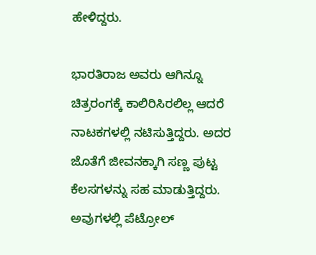ಹೇಳಿದ್ದರು.

ಭಾರತಿರಾಜ ಅವರು ಆಗಿನ್ನೂ ಚಿತ್ರರಂಗಕ್ಕೆ ಕಾಲಿರಿಸಿರಲಿಲ್ಲ ಆದರೆ ನಾಟಕಗಳಲ್ಲಿ ನಟಿಸುತ್ತಿದ್ದರು. ಅದರ ಜೊತೆಗೆ ಜೀವನಕ್ಕಾಗಿ ಸಣ್ಣ ಪುಟ್ಟ ಕೆಲಸಗಳನ್ನು ಸಹ ಮಾಡುತ್ತಿದ್ದರು. ಅವುಗಳಲ್ಲಿ ಪೆಟ್ರೋಲ್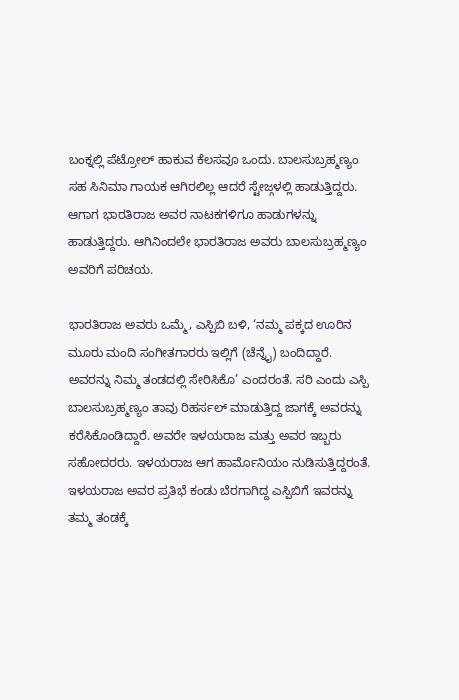ಬಂಕ್ನಲ್ಲಿ ಪೆಟ್ರೋಲ್ ಹಾಕುವ ಕೆಲಸವೂ ಒಂದು. ಬಾಲಸುಬ್ರಹ್ಮಣ್ಯಂ ಸಹ ಸಿನಿಮಾ ಗಾಯಕ ಆಗಿರಲಿಲ್ಲ ಆದರೆ ಸ್ಟೇಜ್ಗಳಲ್ಲಿ ಹಾಡುತ್ತಿದ್ದರು. ಆಗಾಗ ಭಾರತಿರಾಜ ಅವರ ನಾಟಕಗಳಿಗೂ ಹಾಡುಗಳನ್ನು ಹಾಡುತ್ತಿದ್ದರು. ಆಗಿನಿಂದಲೇ ಭಾರತಿರಾಜ ಅವರು ಬಾಲಸುಬ್ರಹ್ಮಣ್ಯಂ ಅವರಿಗೆ ಪರಿಚಯ.

ಭಾರತಿರಾಜ ಅವರು ಒಮ್ಮೆ, ಎಸ್ಪಿಬಿ ಬಳಿ, ‘ನಮ್ಮ ಪಕ್ಕದ ಊರಿನ ಮೂರು ಮಂದಿ ಸಂಗೀತಗಾರರು ಇಲ್ಲಿಗೆ (ಚೆನ್ನೈ) ಬಂದಿದ್ದಾರೆ. ಅವರನ್ನು ನಿಮ್ಮ ತಂಡದಲ್ಲಿ ಸೇರಿಸಿಕೊ’ ಎಂದರಂತೆ. ಸರಿ ಎಂದು ಎಸ್ಪಿ ಬಾಲಸುಬ್ರಹ್ಮಣ್ಯಂ ತಾವು ರಿಹರ್ಸಲ್ ಮಾಡುತ್ತಿದ್ದ ಜಾಗಕ್ಕೆ ಅವರನ್ನು ಕರೆಸಿಕೊಂಡಿದ್ದಾರೆ. ಅವರೇ ಇಳಯರಾಜ ಮತ್ತು ಅವರ ಇಬ್ಬರು ಸಹೋದರರು. ಇಳಯರಾಜ ಆಗ ಹಾರ್ಮೊನಿಯಂ ನುಡಿಸುತ್ತಿದ್ದರಂತೆ. ಇಳಯರಾಜ ಅವರ ಪ್ರತಿಭೆ ಕಂಡು ಬೆರಗಾಗಿದ್ದ ಎಸ್ಪಿಬಿಗೆ ಇವರನ್ನು ತಮ್ಮ ತಂಡಕ್ಕೆ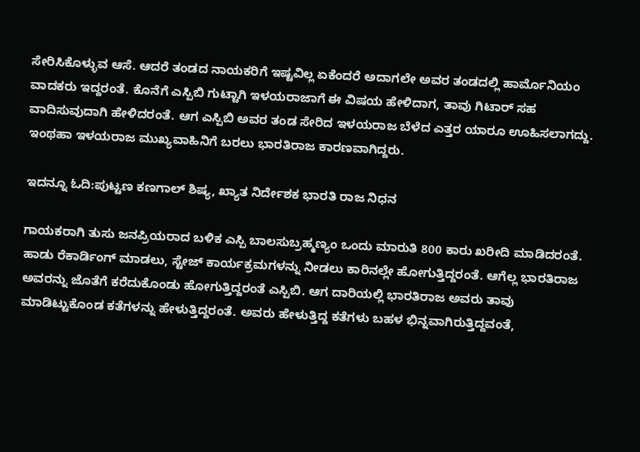ಸೇರಿಸಿಕೊಳ್ಳುವ ಆಸೆ. ಆದರೆ ತಂಡದ ನಾಯಕರಿಗೆ ಇಷ್ಟವಿಲ್ಲ ಏಕೆಂದರೆ ಅದಾಗಲೇ ಅವರ ತಂಡದಲ್ಲಿ ಹಾರ್ಮೊನಿಯಂ ವಾದಕರು ಇದ್ದರಂತೆ. ಕೊನೆಗೆ ಎಸ್ಪಿಬಿ ಗುಟ್ಟಾಗಿ ಇಳಯರಾಜಾಗೆ ಈ ವಿಷಯ ಹೇಳಿದಾಗ, ತಾವು ಗಿಟಾರ್ ಸಹ ವಾದಿಸುವುದಾಗಿ ಹೇಳಿದರಂತೆ. ಆಗ ಎಸ್ಪಿಬಿ ಅವರ ತಂಡ ಸೇರಿದ ಇಳಯರಾಜ ಬೆಳೆದ ಎತ್ತರ ಯಾರೂ ಊಹಿಸಲಾಗದ್ದು. ಇಂಥಹಾ ಇಳಯರಾಜ ಮುಖ್ಯವಾಹಿನಿಗೆ ಬರಲು ಭಾರತಿರಾಜ ಕಾರಣವಾಗಿದ್ದರು.

ಇದನ್ನೂ ಓದಿ:ಪುಟ್ಟಣ ಕಣಗಾಲ್ ಶಿಷ್ಯ, ಖ್ಯಾತ ನಿರ್ದೇಶಕ ಭಾರತಿ ರಾಜ ನಿಧನ

ಗಾಯಕರಾಗಿ ತುಸು ಜನಪ್ರಿಯರಾದ ಬಳಿಕ ಎಸ್ಪಿ ಬಾಲಸುಬ್ರಹ್ಮಣ್ಯಂ ಒಂದು ಮಾರುತಿ 800 ಕಾರು ಖರೀದಿ ಮಾಡಿದರಂತೆ. ಹಾಡು ರೆಕಾರ್ಡಿಂಗ್ ಮಾಡಲು, ಸ್ಟೇಜ್ ಕಾರ್ಯಕ್ರಮಗಳನ್ನು ನೀಡಲು ಕಾರಿನಲ್ಲೇ ಹೋಗುತ್ತಿದ್ದರಂತೆ. ಆಗೆಲ್ಲ ಭಾರತಿರಾಜ ಅವರನ್ನು ಜೊತೆಗೆ ಕರೆದುಕೊಂಡು ಹೋಗುತ್ತಿದ್ದರಂತೆ ಎಸ್ಪಿಬಿ. ಆಗ ದಾರಿಯಲ್ಲಿ ಭಾರತಿರಾಜ ಅವರು ತಾವು ಮಾಡಿಟ್ಟುಕೊಂಡ ಕತೆಗಳನ್ನು ಹೇಳುತ್ತಿದ್ದರಂತೆ. ಅವರು ಹೇಳುತ್ತಿದ್ದ ಕತೆಗಳು ಬಹಳ ಭಿನ್ನವಾಗಿರುತ್ತಿದ್ದವಂತೆ,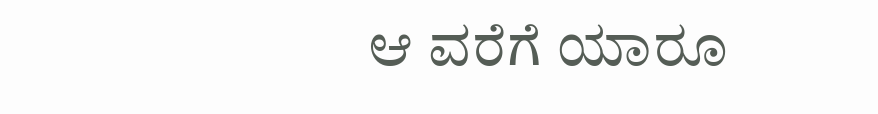ಆ ವರೆಗೆ ಯಾರೂ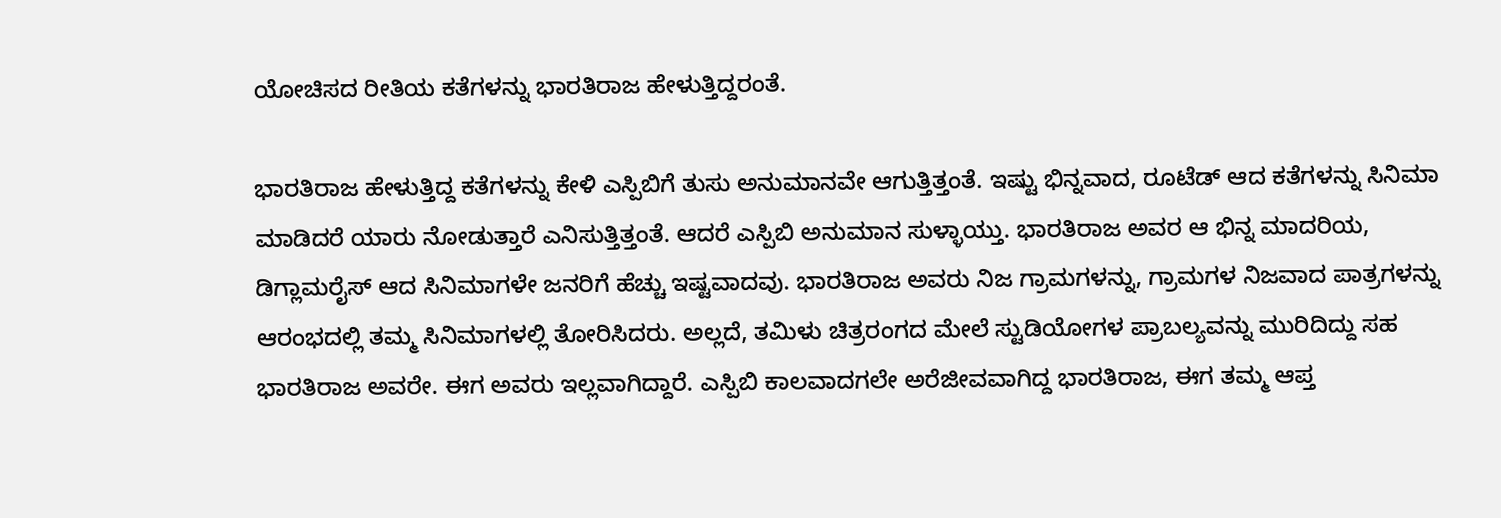ಯೋಚಿಸದ ರೀತಿಯ ಕತೆಗಳನ್ನು ಭಾರತಿರಾಜ ಹೇಳುತ್ತಿದ್ದರಂತೆ.

ಭಾರತಿರಾಜ ಹೇಳುತ್ತಿದ್ದ ಕತೆಗಳನ್ನು ಕೇಳಿ ಎಸ್ಪಿಬಿಗೆ ತುಸು ಅನುಮಾನವೇ ಆಗುತ್ತಿತ್ತಂತೆ. ಇಷ್ಟು ಭಿನ್ನವಾದ, ರೂಟೆಡ್ ಆದ ಕತೆಗಳನ್ನು ಸಿನಿಮಾ ಮಾಡಿದರೆ ಯಾರು ನೋಡುತ್ತಾರೆ ಎನಿಸುತ್ತಿತ್ತಂತೆ. ಆದರೆ ಎಸ್ಪಿಬಿ ಅನುಮಾನ ಸುಳ್ಳಾಯ್ತು. ಭಾರತಿರಾಜ ಅವರ ಆ ಭಿನ್ನ ಮಾದರಿಯ, ಡಿಗ್ಲಾಮರೈಸ್ ಆದ ಸಿನಿಮಾಗಳೇ ಜನರಿಗೆ ಹೆಚ್ಚು ಇಷ್ಟವಾದವು. ಭಾರತಿರಾಜ ಅವರು ನಿಜ ಗ್ರಾಮಗಳನ್ನು, ಗ್ರಾಮಗಳ ನಿಜವಾದ ಪಾತ್ರಗಳನ್ನು ಆರಂಭದಲ್ಲಿ ತಮ್ಮ ಸಿನಿಮಾಗಳಲ್ಲಿ ತೋರಿಸಿದರು. ಅಲ್ಲದೆ, ತಮಿಳು ಚಿತ್ರರಂಗದ ಮೇಲೆ ಸ್ಟುಡಿಯೋಗಳ ಪ್ರಾಬಲ್ಯವನ್ನು ಮುರಿದಿದ್ದು ಸಹ ಭಾರತಿರಾಜ ಅವರೇ. ಈಗ ಅವರು ಇಲ್ಲವಾಗಿದ್ದಾರೆ. ಎಸ್ಪಿಬಿ ಕಾಲವಾದಗಲೇ ಅರೆಜೀವವಾಗಿದ್ದ ಭಾರತಿರಾಜ, ಈಗ ತಮ್ಮ ಆಪ್ತ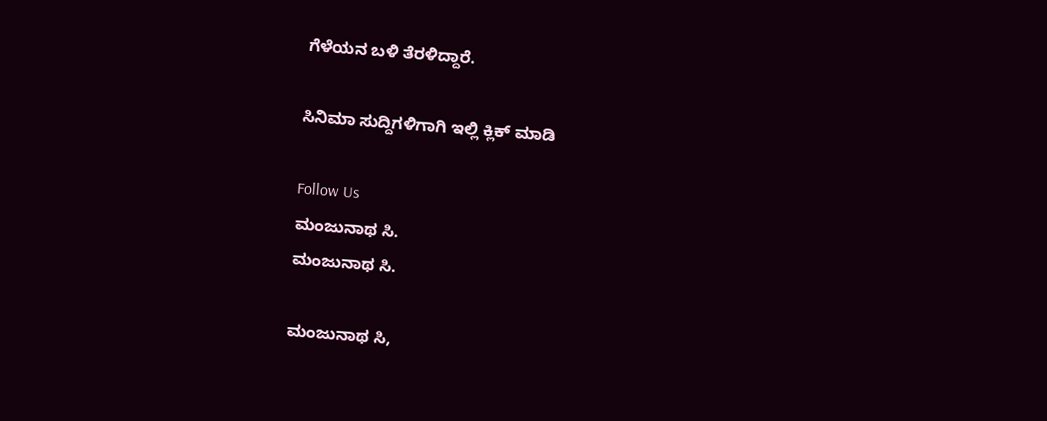ಗೆಳೆಯನ ಬಳಿ ತೆರಳಿದ್ದಾರೆ.

ಸಿನಿಮಾ ಸುದ್ದಿಗಳಿಗಾಗಿ ಇಲ್ಲಿ ಕ್ಲಿಕ್ ಮಾಡಿ

Follow Us
ಮಂಜುನಾಥ ಸಿ.
ಮಂಜುನಾಥ ಸಿ.

ಮಂಜುನಾಥ ಸಿ,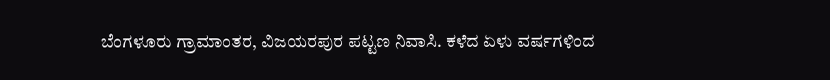ಬೆಂಗಳೂರು ಗ್ರಾಮಾಂತರ, ವಿಜಯರಪುರ ಪಟ್ಟಣ ನಿವಾಸಿ. ಕಳೆದ ಏಳು ವರ್ಷಗಳಿಂದ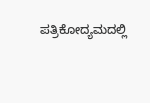ಪತ್ರಿಕೋದ್ಯಮದಲ್ಲಿ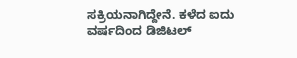ಸಕ್ರಿಯನಾಗಿದ್ದೇನೆ. ಕಳೆದ ಐದು ವರ್ಷದಿಂದ ಡಿಜಿಟಲ್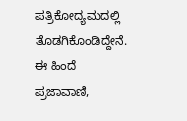ಪತ್ರಿಕೋದ್ಯಮದಲ್ಲಿ ತೊಡಗಿಕೊಂಡಿದ್ದೇನೆ. ಈ ಹಿಂದೆ ಪ್ರಜಾವಾಣಿ,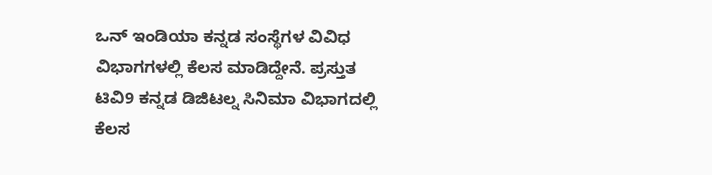ಒನ್ ಇಂಡಿಯಾ ಕನ್ನಡ ಸಂಸ್ಥೆಗಳ ವಿವಿಧ ವಿಭಾಗಗಳಲ್ಲಿ ಕೆಲಸ ಮಾಡಿದ್ದೇನೆ. ಪ್ರಸ್ತುತ ಟಿವಿ9 ಕನ್ನಡ ಡಿಜಿಟಲ್ನ ಸಿನಿಮಾ ವಿಭಾಗದಲ್ಲಿ ಕೆಲಸ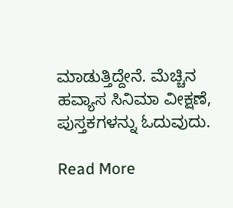ಮಾಡುತ್ತಿದ್ದೇನೆ. ಮೆಚ್ಚಿನ ಹವ್ಯಾಸ ಸಿನಿಮಾ ವೀಕ್ಷಣೆ, ಪುಸ್ತಕಗಳನ್ನು ಓದುವುದು.

Read More